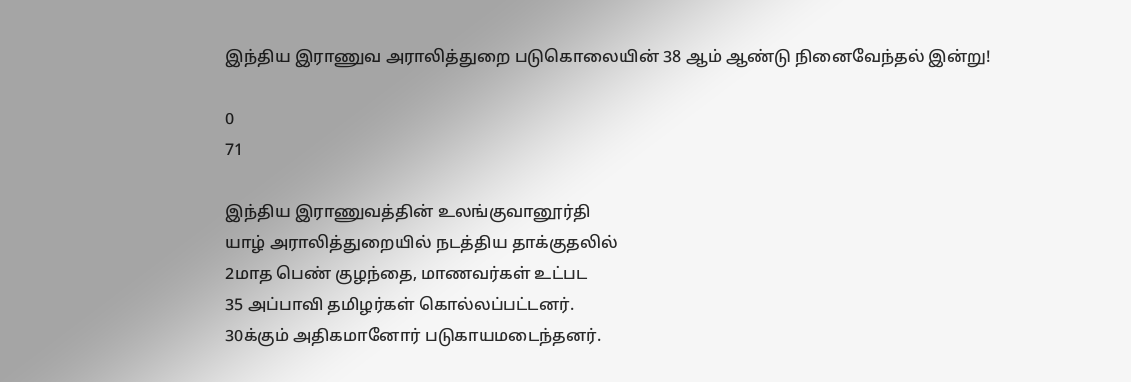இந்திய இராணுவ அராலித்துறை படுகொலையின் 38 ஆம் ஆண்டு நினைவேந்தல் இன்று!

0
71

இந்திய இராணுவத்தின் உலங்குவானூர்தி
யாழ் அராலித்துறையில் நடத்திய தாக்குதலில்
2மாத பெண் குழந்தை, மாணவர்கள் உட்பட
35 அப்பாவி தமிழர்கள் கொல்லப்பட்டனர்.
30க்கும் அதிகமானோர் படுகாயமடைந்தனர்.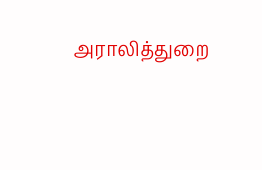அராலித்துறை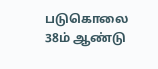படுகொலை 38ம் ஆண்டு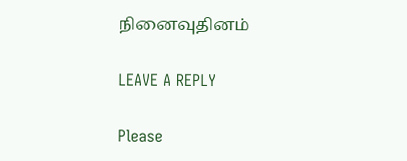நினைவுதினம்

LEAVE A REPLY

Please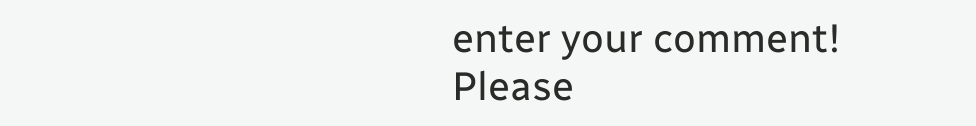enter your comment!
Please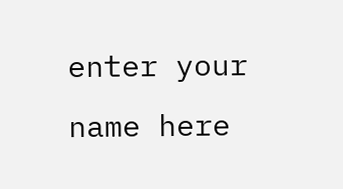enter your name here